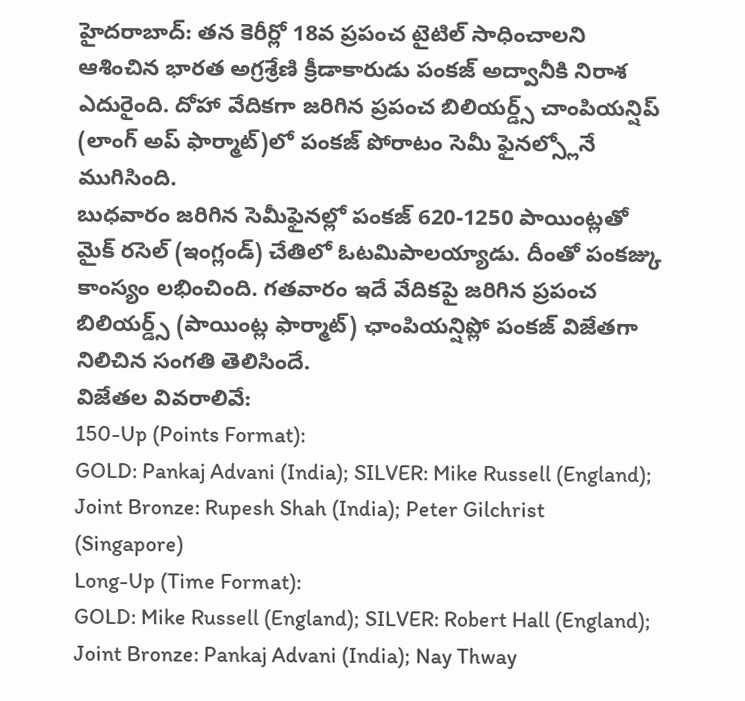హైదరాబాద్: తన కెరీర్లో 18వ ప్రపంచ టైటిల్ సాధించాలని ఆశించిన భారత అగ్రశ్రేణి క్రీడాకారుడు పంకజ్ అద్వానీకి నిరాశ ఎదురైంది. దోహా వేదికగా జరిగిన ప్రపంచ బిలియర్డ్స్ చాంపియన్షిప్ (లాంగ్ అప్ ఫార్మాట్)లో పంకజ్ పోరాటం సెమీ ఫైనల్స్లోనే ముగిసింది.
బుధవారం జరిగిన సెమీఫైనల్లో పంకజ్ 620-1250 పాయింట్లతో మైక్ రసెల్ (ఇంగ్లండ్) చేతిలో ఓటమిపాలయ్యాడు. దీంతో పంకజ్కు కాంస్యం లభించింది. గతవారం ఇదే వేదికపై జరిగిన ప్రపంచ బిలియర్డ్స్ (పాయింట్ల ఫార్మాట్) ఛాంపియన్షిప్లో పంకజ్ విజేతగా నిలిచిన సంగతి తెలిసిందే.
విజేతల వివరాలివే:
150-Up (Points Format):
GOLD: Pankaj Advani (India); SILVER: Mike Russell (England); Joint Bronze: Rupesh Shah (India); Peter Gilchrist (Singapore)
Long-Up (Time Format):
GOLD: Mike Russell (England); SILVER: Robert Hall (England); Joint Bronze: Pankaj Advani (India); Nay Thway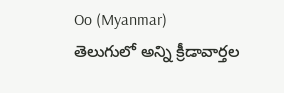Oo (Myanmar)
తెలుగులో అన్ని క్రీడావార్తల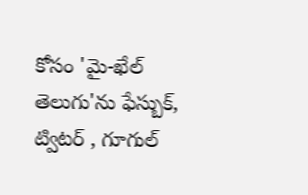కోసం 'మై-ఖేల్ తెలుగు'ను ఫేస్బుక్, ట్విటర్ , గూగుల్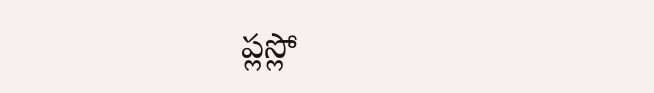ప్లస్లో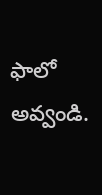ఫాలో అవ్వండి.